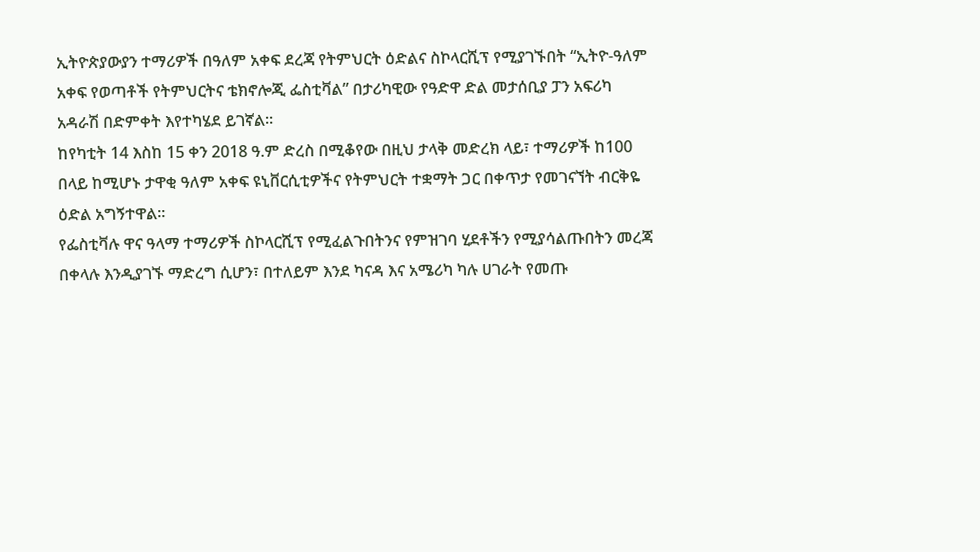ኢትዮጵያውያን ተማሪዎች በዓለም አቀፍ ደረጃ የትምህርት ዕድልና ስኮላርሺፕ የሚያገኙበት “ኢትዮ-ዓለም አቀፍ የወጣቶች የትምህርትና ቴክኖሎጂ ፌስቲቫል” በታሪካዊው የዓድዋ ድል መታሰቢያ ፓን አፍሪካ አዳራሽ በድምቀት እየተካሄደ ይገኛል።
ከየካቲት 14 እስከ 15 ቀን 2018 ዓ.ም ድረስ በሚቆየው በዚህ ታላቅ መድረክ ላይ፣ ተማሪዎች ከ100 በላይ ከሚሆኑ ታዋቂ ዓለም አቀፍ ዩኒቨርሲቲዎችና የትምህርት ተቋማት ጋር በቀጥታ የመገናኘት ብርቅዬ ዕድል አግኝተዋል።
የፌስቲቫሉ ዋና ዓላማ ተማሪዎች ስኮላርሺፕ የሚፈልጉበትንና የምዝገባ ሂደቶችን የሚያሳልጡበትን መረጃ በቀላሉ እንዲያገኙ ማድረግ ሲሆን፣ በተለይም እንደ ካናዳ እና አሜሪካ ካሉ ሀገራት የመጡ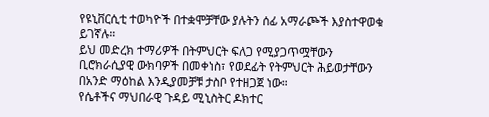የዩኒቨርሲቲ ተወካዮች በተቋሞቻቸው ያሉትን ሰፊ አማራጮች እያስተዋወቁ ይገኛሉ።
ይህ መድረክ ተማሪዎች በትምህርት ፍለጋ የሚያጋጥሟቸውን ቢሮክራሲያዊ ውክባዎች በመቀነስ፣ የወደፊት የትምህርት ሕይወታቸውን በአንድ ማዕከል እንዲያመቻቹ ታስቦ የተዘጋጀ ነው።
የሴቶችና ማህበራዊ ጉዳይ ሚኒስትር ዶክተር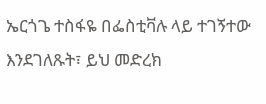ኤርጎጌ ተስፋዬ በፌስቲቫሉ ላይ ተገኝተው እንደገለጹት፣ ይህ መድረክ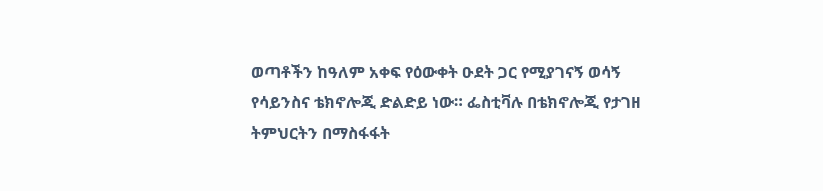ወጣቶችን ከዓለም አቀፍ የዕውቀት ዑደት ጋር የሚያገናኝ ወሳኝ የሳይንስና ቴክኖሎጂ ድልድይ ነው። ፌስቲቫሉ በቴክኖሎጂ የታገዘ ትምህርትን በማስፋፋት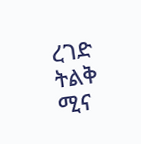ረገድ ትልቅ ሚና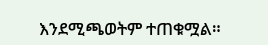እንደሚጫወትም ተጠቁሟል።